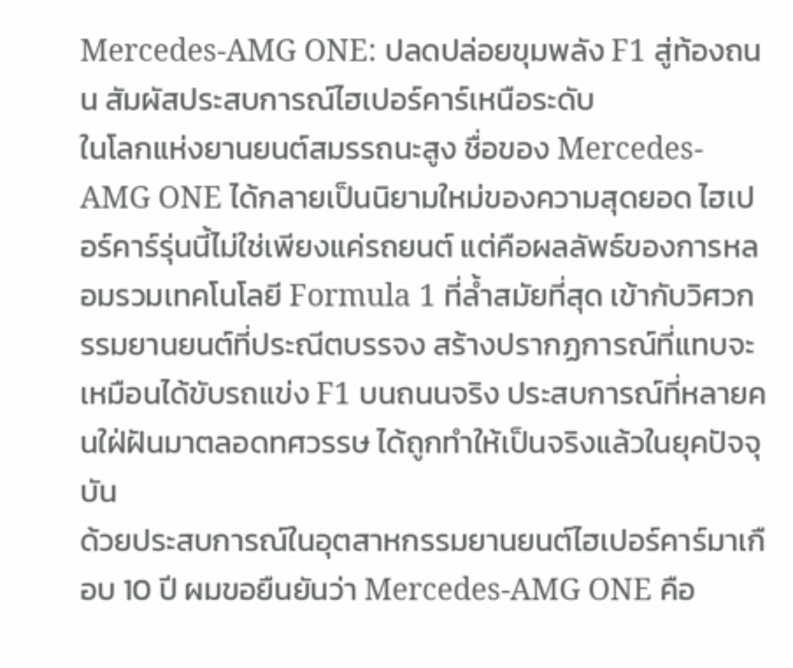Mercedes-AMG ONE: ปลดปล่อยขุมพลัง F1 สู่ท้องถนน สัมผัสประสบการณ์ไฮเปอร์คาร์เหนือระดับ
ในโลกแห่งยานยนต์สมรรถนะสูง ชื่อของ Mercedes-AMG ONE ได้กลายเป็นนิยามใหม่ของความสุดยอด ไฮเปอร์คาร์รุ่นนี้ไม่ใช่เพียงแค่รถยนต์ แต่คือผลลัพธ์ของการหลอมรวมเทคโนโลยี Formula 1 ที่ล้ำสมัยที่สุด เข้ากับวิศวกรรมยานยนต์ที่ประณีตบรรจง สร้างปรากฏการณ์ที่แทบจะเหมือนได้ขับรถแข่ง F1 บนถนนจริง ประสบการณ์ที่หลายคนใฝ่ฝันมาตลอดทศวรรษ ได้ถูกทำให้เป็นจริงแล้วในยุคปัจจุบัน
ด้วยประสบการณ์ในอุตสาหกรรมยานยนต์ไฮเปอร์คาร์มาเกือบ 10 ปี ผมขอยืนยันว่า Mercedes-AMG ONE คือ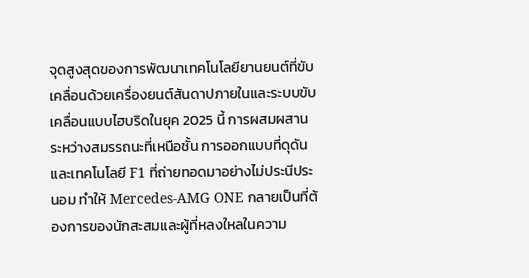จุดสูงสุดของการพัฒนาเทคโนโลยียานยนต์ที่ขับเคลื่อนด้วยเครื่องยนต์สันดาปภายในและระบบขับเคลื่อนแบบไฮบริดในยุค 2025 นี้ การผสมผสานระหว่างสมรรถนะที่เหนือชั้น การออกแบบที่ดุดัน และเทคโนโลยี F1 ที่ถ่ายทอดมาอย่างไม่ประนีประนอม ทำให้ Mercedes-AMG ONE กลายเป็นที่ต้องการของนักสะสมและผู้ที่หลงใหลในความ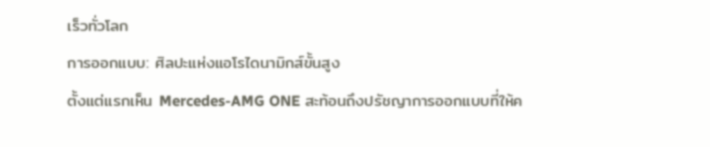เร็วทั่วโลก
การออกแบบ: ศิลปะแห่งแอโรไดนามิกส์ขั้นสูง
ตั้งแต่แรกเห็น Mercedes-AMG ONE สะท้อนถึงปรัชญาการออกแบบที่ให้ค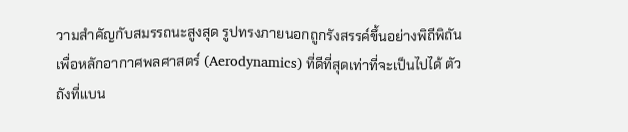วามสำคัญกับสมรรถนะสูงสุด รูปทรงภายนอกถูกรังสรรค์ขึ้นอย่างพิถีพิถันเพื่อหลักอากาศพลศาสตร์ (Aerodynamics) ที่ดีที่สุดเท่าที่จะเป็นไปได้ ตัวถังที่แบน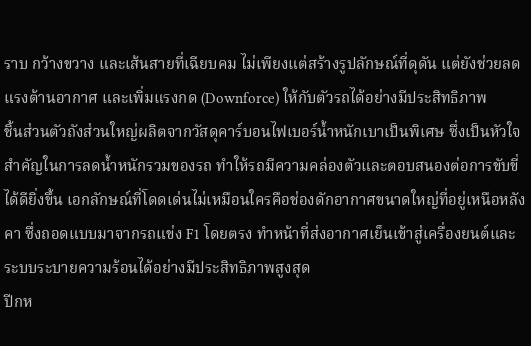ราบ กว้างขวาง และเส้นสายที่เฉียบคม ไม่เพียงแต่สร้างรูปลักษณ์ที่ดุดัน แต่ยังช่วยลดแรงต้านอากาศ และเพิ่มแรงกด (Downforce) ให้กับตัวรถได้อย่างมีประสิทธิภาพ
ชิ้นส่วนตัวถังส่วนใหญ่ผลิตจากวัสดุคาร์บอนไฟเบอร์น้ำหนักเบาเป็นพิเศษ ซึ่งเป็นหัวใจสำคัญในการลดน้ำหนักรวมของรถ ทำให้รถมีความคล่องตัวและตอบสนองต่อการขับขี่ได้ดียิ่งขึ้น เอกลักษณ์ที่โดดเด่นไม่เหมือนใครคือช่องดักอากาศขนาดใหญ่ที่อยู่เหนือหลังคา ซึ่งถอดแบบมาจากรถแข่ง F1 โดยตรง ทำหน้าที่ส่งอากาศเย็นเข้าสู่เครื่องยนต์และระบบระบายความร้อนได้อย่างมีประสิทธิภาพสูงสุด
ปีกห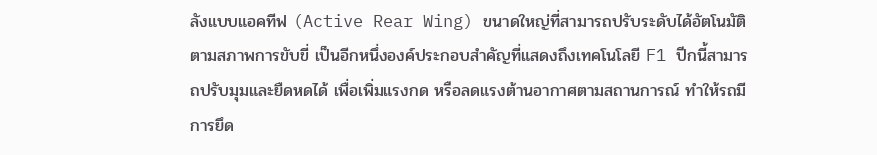ลังแบบแอคทีฟ (Active Rear Wing) ขนาดใหญ่ที่สามารถปรับระดับได้อัตโนมัติตามสภาพการขับขี่ เป็นอีกหนึ่งองค์ประกอบสำคัญที่แสดงถึงเทคโนโลยี F1 ปีกนี้สามารถปรับมุมและยืดหดได้ เพื่อเพิ่มแรงกด หรือลดแรงต้านอากาศตามสถานการณ์ ทำให้รถมีการยึด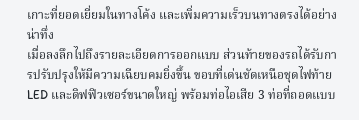เกาะที่ยอดเยี่ยมในทางโค้ง และเพิ่มความเร็วบนทางตรงได้อย่างน่าทึ่ง
เมื่อลงลึกไปถึงรายละเอียดการออกแบบ ส่วนท้ายของรถได้รับการปรับปรุงให้มีความเฉียบคมยิ่งขึ้น ขอบที่เด่นชัดเหนือชุดไฟท้าย LED และดิฟฟิวเซอร์ขนาดใหญ่ พร้อมท่อไอเสีย 3 ท่อที่ถอดแบบ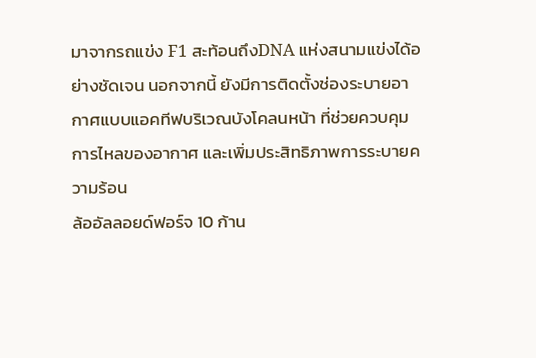มาจากรถแข่ง F1 สะท้อนถึงDNA แห่งสนามแข่งได้อย่างชัดเจน นอกจากนี้ ยังมีการติดตั้งช่องระบายอากาศแบบแอคทีฟบริเวณบังโคลนหน้า ที่ช่วยควบคุมการไหลของอากาศ และเพิ่มประสิทธิภาพการระบายความร้อน
ล้ออัลลอยด์ฟอร์จ 10 ก้าน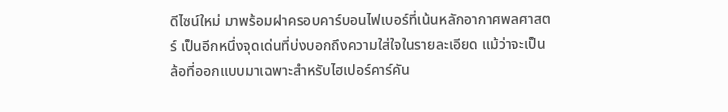ดีไซน์ใหม่ มาพร้อมฝาครอบคาร์บอนไฟเบอร์ที่เน้นหลักอากาศพลศาสตร์ เป็นอีกหนึ่งจุดเด่นที่บ่งบอกถึงความใส่ใจในรายละเอียด แม้ว่าจะเป็นล้อที่ออกแบบมาเฉพาะสำหรับไฮเปอร์คาร์คัน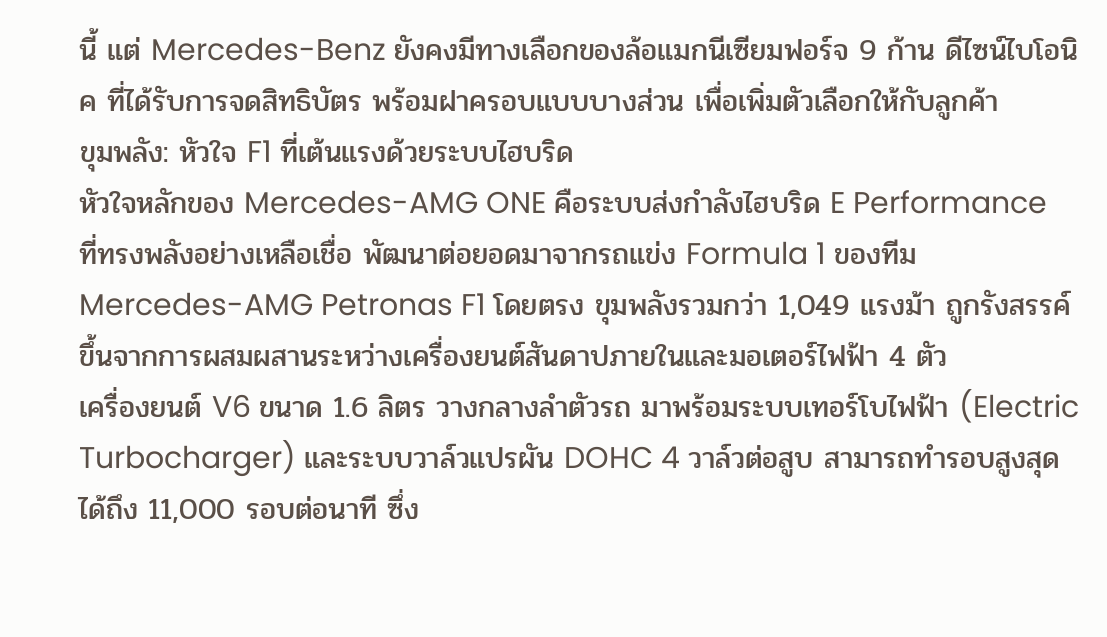นี้ แต่ Mercedes-Benz ยังคงมีทางเลือกของล้อแมกนีเซียมฟอร์จ 9 ก้าน ดีไซน์ไบโอนิค ที่ได้รับการจดสิทธิบัตร พร้อมฝาครอบแบบบางส่วน เพื่อเพิ่มตัวเลือกให้กับลูกค้า
ขุมพลัง: หัวใจ F1 ที่เต้นแรงด้วยระบบไฮบริด
หัวใจหลักของ Mercedes-AMG ONE คือระบบส่งกำลังไฮบริด E Performance ที่ทรงพลังอย่างเหลือเชื่อ พัฒนาต่อยอดมาจากรถแข่ง Formula 1 ของทีม Mercedes-AMG Petronas F1 โดยตรง ขุมพลังรวมกว่า 1,049 แรงม้า ถูกรังสรรค์ขึ้นจากการผสมผสานระหว่างเครื่องยนต์สันดาปภายในและมอเตอร์ไฟฟ้า 4 ตัว
เครื่องยนต์ V6 ขนาด 1.6 ลิตร วางกลางลำตัวรถ มาพร้อมระบบเทอร์โบไฟฟ้า (Electric Turbocharger) และระบบวาล์วแปรผัน DOHC 4 วาล์วต่อสูบ สามารถทำรอบสูงสุดได้ถึง 11,000 รอบต่อนาที ซึ่ง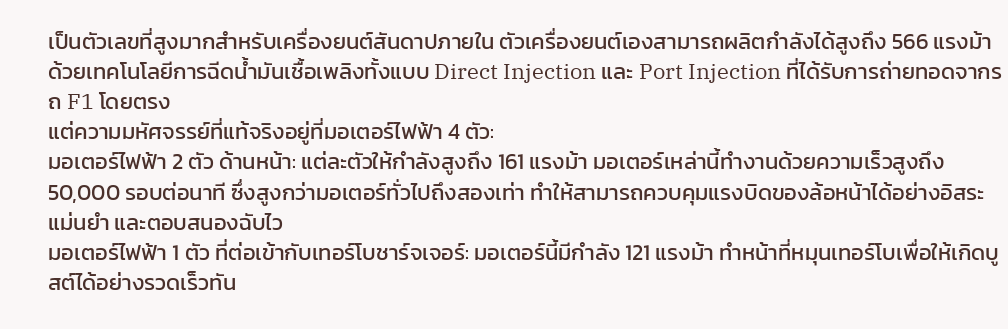เป็นตัวเลขที่สูงมากสำหรับเครื่องยนต์สันดาปภายใน ตัวเครื่องยนต์เองสามารถผลิตกำลังได้สูงถึง 566 แรงม้า ด้วยเทคโนโลยีการฉีดน้ำมันเชื้อเพลิงทั้งแบบ Direct Injection และ Port Injection ที่ได้รับการถ่ายทอดจากรถ F1 โดยตรง
แต่ความมหัศจรรย์ที่แท้จริงอยู่ที่มอเตอร์ไฟฟ้า 4 ตัว:
มอเตอร์ไฟฟ้า 2 ตัว ด้านหน้า: แต่ละตัวให้กำลังสูงถึง 161 แรงม้า มอเตอร์เหล่านี้ทำงานด้วยความเร็วสูงถึง 50,000 รอบต่อนาที ซึ่งสูงกว่ามอเตอร์ทั่วไปถึงสองเท่า ทำให้สามารถควบคุมแรงบิดของล้อหน้าได้อย่างอิสระ แม่นยำ และตอบสนองฉับไว
มอเตอร์ไฟฟ้า 1 ตัว ที่ต่อเข้ากับเทอร์โบชาร์จเจอร์: มอเตอร์นี้มีกำลัง 121 แรงม้า ทำหน้าที่หมุนเทอร์โบเพื่อให้เกิดบูสต์ได้อย่างรวดเร็วทัน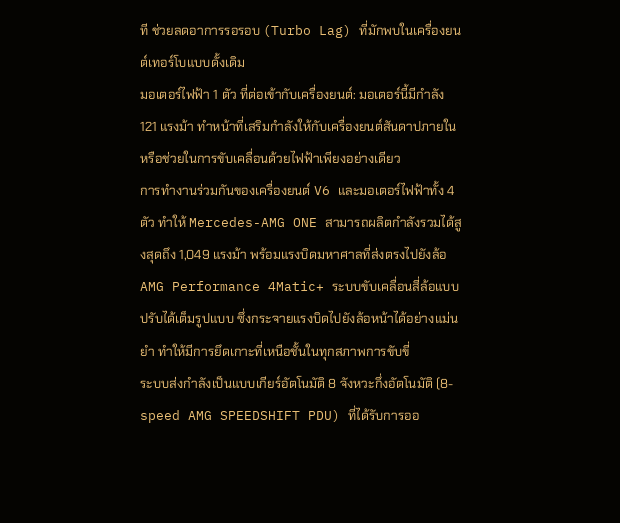ที ช่วยลดอาการรอรอบ (Turbo Lag) ที่มักพบในเครื่องยนต์เทอร์โบแบบดั้งเดิม
มอเตอร์ไฟฟ้า 1 ตัว ที่ต่อเข้ากับเครื่องยนต์: มอเตอร์นี้มีกำลัง 121 แรงม้า ทำหน้าที่เสริมกำลังให้กับเครื่องยนต์สันดาปภายใน หรือช่วยในการขับเคลื่อนด้วยไฟฟ้าเพียงอย่างเดียว
การทำงานร่วมกันของเครื่องยนต์ V6 และมอเตอร์ไฟฟ้าทั้ง 4 ตัว ทำให้ Mercedes-AMG ONE สามารถผลิตกำลังรวมได้สูงสุดถึง 1,049 แรงม้า พร้อมแรงบิดมหาศาลที่ส่งตรงไปยังล้อ AMG Performance 4Matic+ ระบบขับเคลื่อนสี่ล้อแบบปรับได้เต็มรูปแบบ ซึ่งกระจายแรงบิดไปยังล้อหน้าได้อย่างแม่นยำ ทำให้มีการยึดเกาะที่เหนือชั้นในทุกสภาพการขับขี่
ระบบส่งกำลังเป็นแบบเกียร์อัตโนมัติ 8 จังหวะกึ่งอัตโนมัติ (8-speed AMG SPEEDSHIFT PDU) ที่ได้รับการออ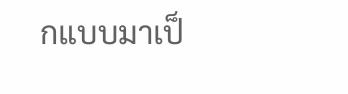กแบบมาเป็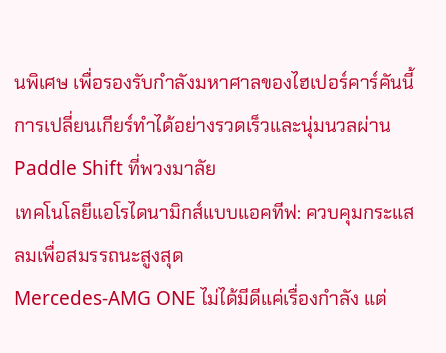นพิเศษ เพื่อรองรับกำลังมหาศาลของไฮเปอร์คาร์คันนี้ การเปลี่ยนเกียร์ทำได้อย่างรวดเร็วและนุ่มนวลผ่าน Paddle Shift ที่พวงมาลัย
เทคโนโลยีแอโรไดนามิกส์แบบแอคทีฟ: ควบคุมกระแสลมเพื่อสมรรถนะสูงสุด
Mercedes-AMG ONE ไม่ได้มีดีแค่เรื่องกำลัง แต่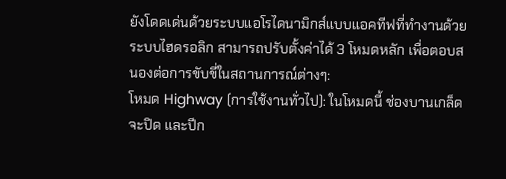ยังโดดเด่นด้วยระบบแอโรไดนามิกส์แบบแอคทีฟที่ทำงานด้วยระบบไฮดรอลิก สามารถปรับตั้งค่าได้ 3 โหมดหลัก เพื่อตอบสนองต่อการขับขี่ในสถานการณ์ต่างๆ:
โหมด Highway (การใช้งานทั่วไป): ในโหมดนี้ ช่องบานเกล็ดจะปิด และปีก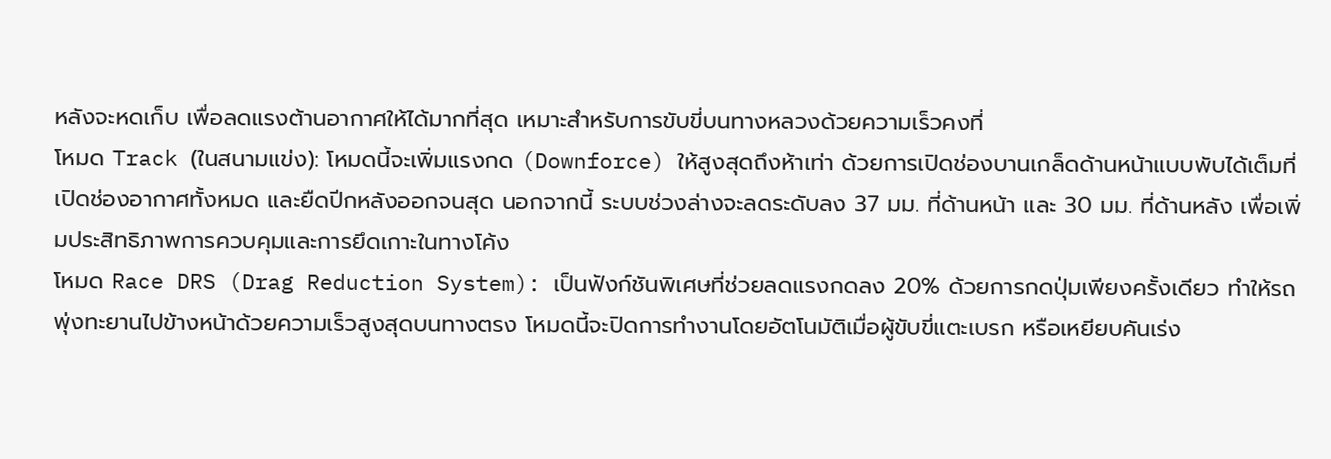หลังจะหดเก็บ เพื่อลดแรงต้านอากาศให้ได้มากที่สุด เหมาะสำหรับการขับขี่บนทางหลวงด้วยความเร็วคงที่
โหมด Track (ในสนามแข่ง): โหมดนี้จะเพิ่มแรงกด (Downforce) ให้สูงสุดถึงห้าเท่า ด้วยการเปิดช่องบานเกล็ดด้านหน้าแบบพับได้เต็มที่ เปิดช่องอากาศทั้งหมด และยืดปีกหลังออกจนสุด นอกจากนี้ ระบบช่วงล่างจะลดระดับลง 37 มม. ที่ด้านหน้า และ 30 มม. ที่ด้านหลัง เพื่อเพิ่มประสิทธิภาพการควบคุมและการยึดเกาะในทางโค้ง
โหมด Race DRS (Drag Reduction System): เป็นฟังก์ชันพิเศษที่ช่วยลดแรงกดลง 20% ด้วยการกดปุ่มเพียงครั้งเดียว ทำให้รถพุ่งทะยานไปข้างหน้าด้วยความเร็วสูงสุดบนทางตรง โหมดนี้จะปิดการทำงานโดยอัตโนมัติเมื่อผู้ขับขี่แตะเบรก หรือเหยียบคันเร่ง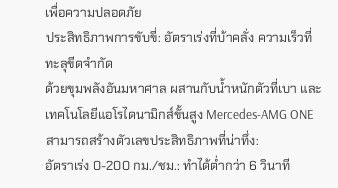เพื่อความปลอดภัย
ประสิทธิภาพการขับขี่: อัตราเร่งที่บ้าคลั่ง ความเร็วที่ทะลุขีดจำกัด
ด้วยขุมพลังอันมหาศาล ผสานกับน้ำหนักตัวที่เบา และเทคโนโลยีแอโรไดนามิกส์ขั้นสูง Mercedes-AMG ONE สามารถสร้างตัวเลขประสิทธิภาพที่น่าทึ่ง:
อัตราเร่ง 0-200 กม./ชม.: ทำได้ต่ำกว่า 6 วินาที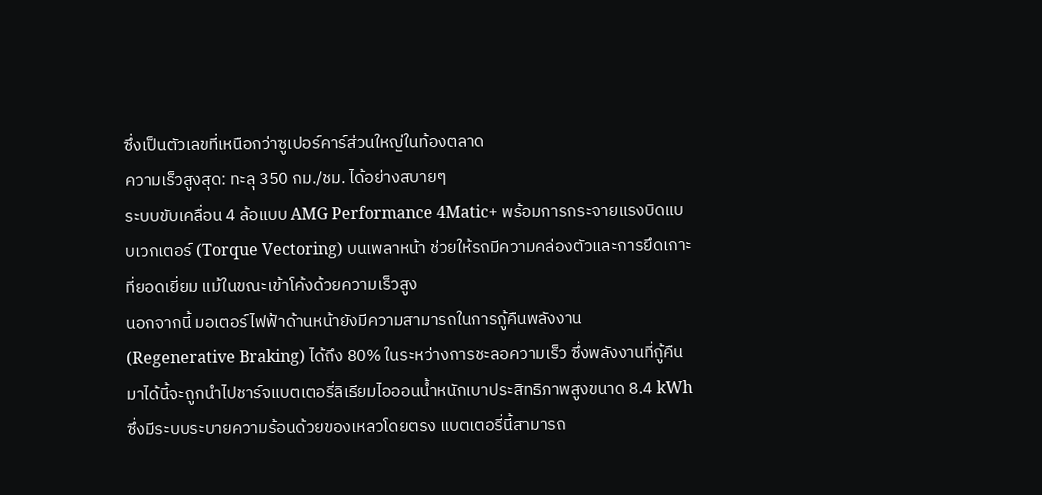ซึ่งเป็นตัวเลขที่เหนือกว่าซูเปอร์คาร์ส่วนใหญ่ในท้องตลาด
ความเร็วสูงสุด: ทะลุ 350 กม./ชม. ได้อย่างสบายๆ
ระบบขับเคลื่อน 4 ล้อแบบ AMG Performance 4Matic+ พร้อมการกระจายแรงบิดแบบเวกเตอร์ (Torque Vectoring) บนเพลาหน้า ช่วยให้รถมีความคล่องตัวและการยึดเกาะที่ยอดเยี่ยม แม้ในขณะเข้าโค้งด้วยความเร็วสูง
นอกจากนี้ มอเตอร์ไฟฟ้าด้านหน้ายังมีความสามารถในการกู้คืนพลังงาน (Regenerative Braking) ได้ถึง 80% ในระหว่างการชะลอความเร็ว ซึ่งพลังงานที่กู้คืนมาได้นี้จะถูกนำไปชาร์จแบตเตอรี่ลิเธียมไอออนน้ำหนักเบาประสิทธิภาพสูงขนาด 8.4 kWh ซึ่งมีระบบระบายความร้อนด้วยของเหลวโดยตรง แบตเตอรี่นี้สามารถ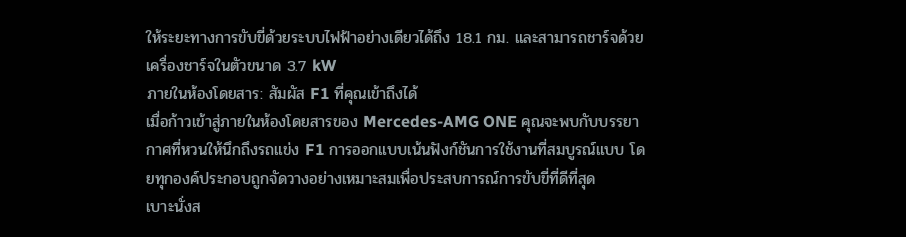ให้ระยะทางการขับขี่ด้วยระบบไฟฟ้าอย่างเดียวได้ถึง 18.1 กม. และสามารถชาร์จด้วยเครื่องชาร์จในตัวขนาด 3.7 kW
ภายในห้องโดยสาร: สัมผัส F1 ที่คุณเข้าถึงได้
เมื่อก้าวเข้าสู่ภายในห้องโดยสารของ Mercedes-AMG ONE คุณจะพบกับบรรยากาศที่หวนให้นึกถึงรถแข่ง F1 การออกแบบเน้นฟังก์ชันการใช้งานที่สมบูรณ์แบบ โดยทุกองค์ประกอบถูกจัดวางอย่างเหมาะสมเพื่อประสบการณ์การขับขี่ที่ดีที่สุด
เบาะนั่งส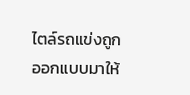ไตล์รถแข่งถูกออกแบบมาให้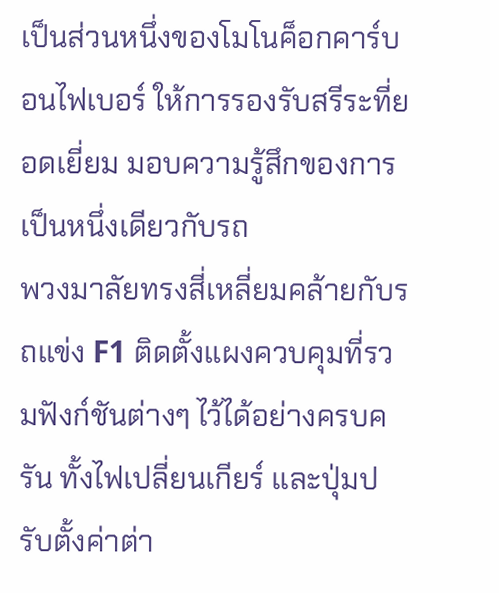เป็นส่วนหนึ่งของโมโนค็อกคาร์บอนไฟเบอร์ ให้การรองรับสรีระที่ยอดเยี่ยม มอบความรู้สึกของการเป็นหนึ่งเดียวกับรถ
พวงมาลัยทรงสี่เหลี่ยมคล้ายกับรถแข่ง F1 ติดตั้งแผงควบคุมที่รวมฟังก์ชันต่างๆ ไว้ได้อย่างครบครัน ทั้งไฟเปลี่ยนเกียร์ และปุ่มปรับตั้งค่าต่า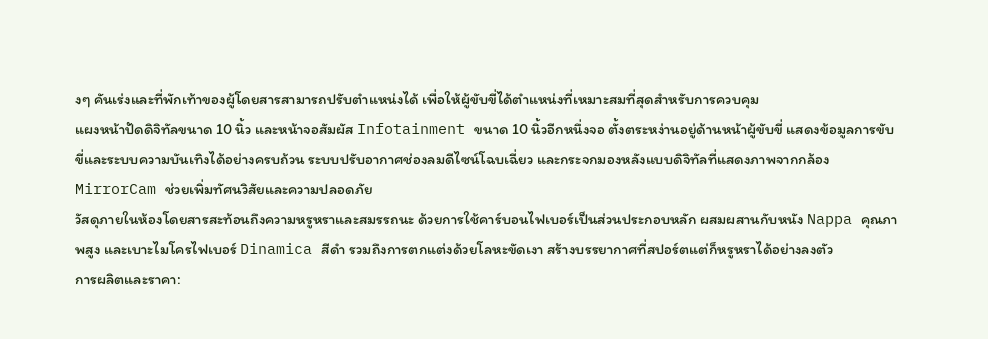งๆ คันเร่งและที่พักเท้าของผู้โดยสารสามารถปรับตำแหน่งได้ เพื่อให้ผู้ขับขี่ได้ตำแหน่งที่เหมาะสมที่สุดสำหรับการควบคุม
แผงหน้าปัดดิจิทัลขนาด 10 นิ้ว และหน้าจอสัมผัส Infotainment ขนาด 10 นิ้วอีกหนึ่งจอ ตั้งตระหง่านอยู่ด้านหน้าผู้ขับขี่ แสดงข้อมูลการขับขี่และระบบความบันเทิงได้อย่างครบถ้วน ระบบปรับอากาศช่องลมดีไซน์โฉบเฉี่ยว และกระจกมองหลังแบบดิจิทัลที่แสดงภาพจากกล้อง MirrorCam ช่วยเพิ่มทัศนวิสัยและความปลอดภัย
วัสดุภายในห้องโดยสารสะท้อนถึงความหรูหราและสมรรถนะ ด้วยการใช้คาร์บอนไฟเบอร์เป็นส่วนประกอบหลัก ผสมผสานกับหนัง Nappa คุณภาพสูง และเบาะไมโครไฟเบอร์ Dinamica สีดำ รวมถึงการตกแต่งด้วยโลหะขัดเงา สร้างบรรยากาศที่สปอร์ตแต่ก็หรูหราได้อย่างลงตัว
การผลิตและราคา: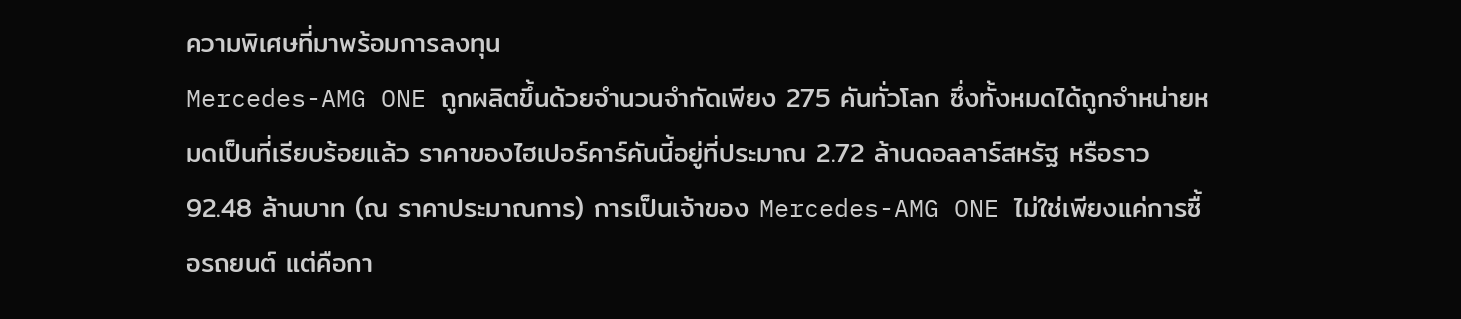ความพิเศษที่มาพร้อมการลงทุน
Mercedes-AMG ONE ถูกผลิตขึ้นด้วยจำนวนจำกัดเพียง 275 คันทั่วโลก ซึ่งทั้งหมดได้ถูกจำหน่ายหมดเป็นที่เรียบร้อยแล้ว ราคาของไฮเปอร์คาร์คันนี้อยู่ที่ประมาณ 2.72 ล้านดอลลาร์สหรัฐ หรือราว 92.48 ล้านบาท (ณ ราคาประมาณการ) การเป็นเจ้าของ Mercedes-AMG ONE ไม่ใช่เพียงแค่การซื้อรถยนต์ แต่คือกา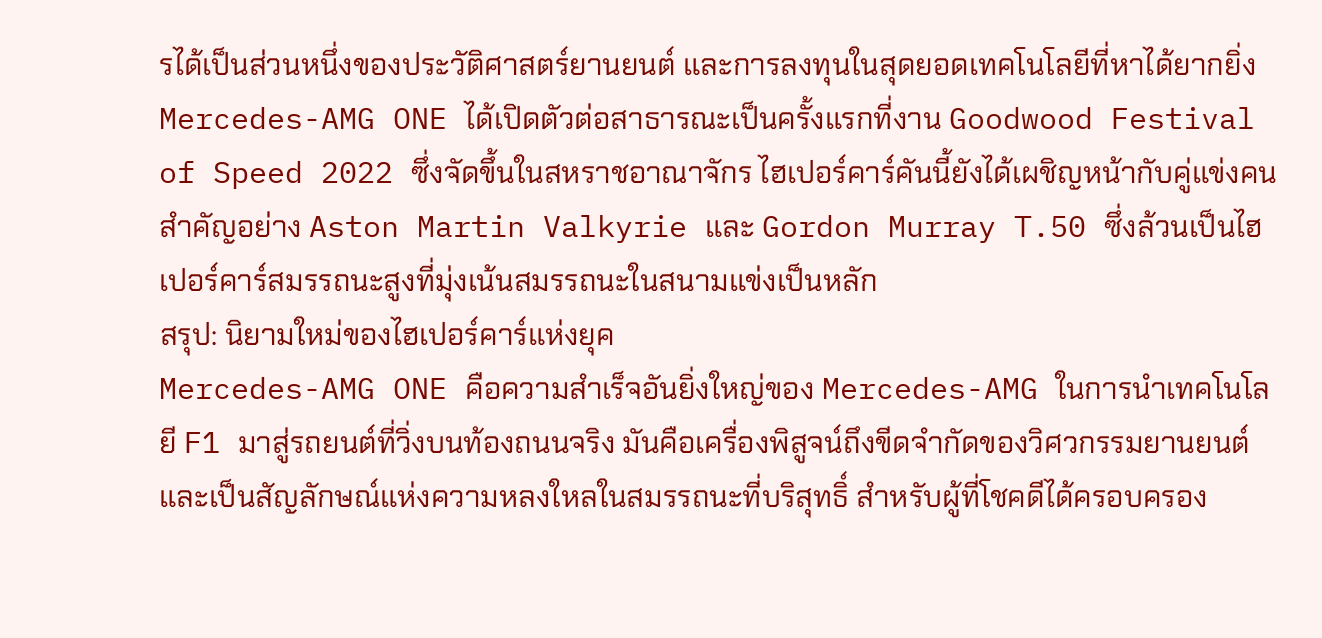รได้เป็นส่วนหนึ่งของประวัติศาสตร์ยานยนต์ และการลงทุนในสุดยอดเทคโนโลยีที่หาได้ยากยิ่ง
Mercedes-AMG ONE ได้เปิดตัวต่อสาธารณะเป็นครั้งแรกที่งาน Goodwood Festival of Speed 2022 ซึ่งจัดขึ้นในสหราชอาณาจักร ไฮเปอร์คาร์คันนี้ยังได้เผชิญหน้ากับคู่แข่งคนสำคัญอย่าง Aston Martin Valkyrie และ Gordon Murray T.50 ซึ่งล้วนเป็นไฮเปอร์คาร์สมรรถนะสูงที่มุ่งเน้นสมรรถนะในสนามแข่งเป็นหลัก
สรุป: นิยามใหม่ของไฮเปอร์คาร์แห่งยุค
Mercedes-AMG ONE คือความสำเร็จอันยิ่งใหญ่ของ Mercedes-AMG ในการนำเทคโนโลยี F1 มาสู่รถยนต์ที่วิ่งบนท้องถนนจริง มันคือเครื่องพิสูจน์ถึงขีดจำกัดของวิศวกรรมยานยนต์ และเป็นสัญลักษณ์แห่งความหลงใหลในสมรรถนะที่บริสุทธิ์ สำหรับผู้ที่โชคดีได้ครอบครอง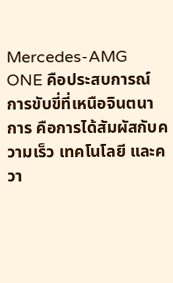Mercedes-AMG ONE คือประสบการณ์การขับขี่ที่เหนือจินตนาการ คือการได้สัมผัสกับความเร็ว เทคโนโลยี และควา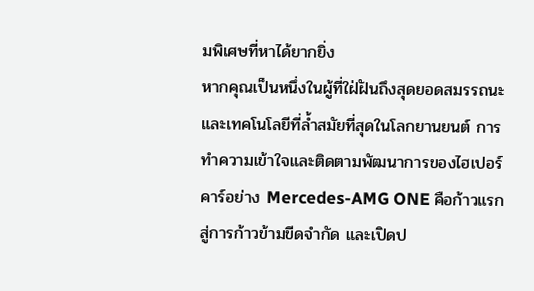มพิเศษที่หาได้ยากยิ่ง
หากคุณเป็นหนึ่งในผู้ที่ใฝ่ฝันถึงสุดยอดสมรรถนะ และเทคโนโลยีที่ล้ำสมัยที่สุดในโลกยานยนต์ การทำความเข้าใจและติดตามพัฒนาการของไฮเปอร์คาร์อย่าง Mercedes-AMG ONE คือก้าวแรกสู่การก้าวข้ามขีดจำกัด และเปิดป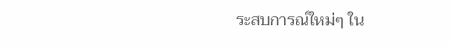ระสบการณ์ใหม่ๆ ใน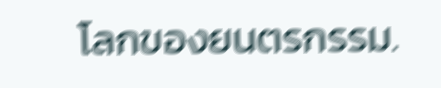โลกของยนตรกรรม.